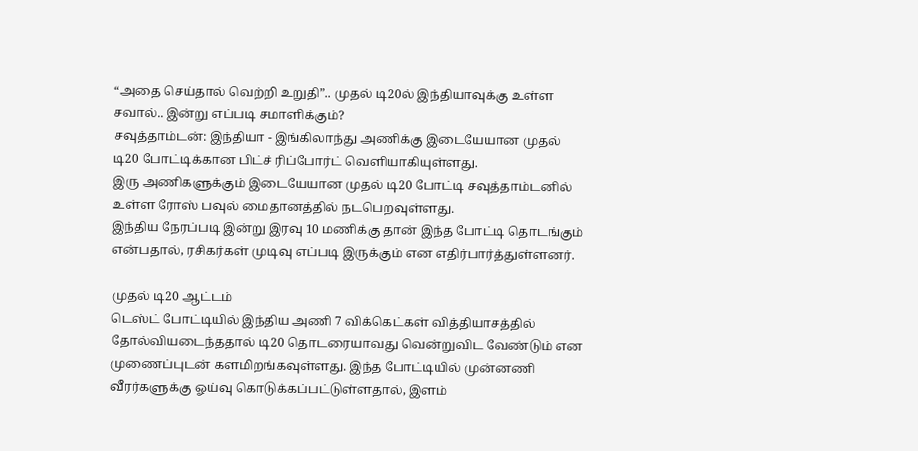“அதை செய்தால் வெற்றி உறுதி”.. முதல் டி20ல் இந்தியாவுக்கு உள்ள சவால்.. இன்று எப்படி சமாளிக்கும்?
சவுத்தாம்டன்: இந்தியா - இங்கிலாந்து அணிக்கு இடையேயான முதல் டி20 போட்டிக்கான பிட்ச் ரிப்போர்ட் வெளியாகியுள்ளது.
இரு அணிகளுக்கும் இடையேயான முதல் டி20 போட்டி சவுத்தாம்டனில் உள்ள ரோஸ் பவுல் மைதானத்தில் நடபெறவுள்ளது.
இந்திய நேரப்படி இன்று இரவு 10 மணிக்கு தான் இந்த போட்டி தொடங்கும் என்பதால், ரசிகர்கள் முடிவு எப்படி இருக்கும் என எதிர்பார்த்துள்ளனர்.

முதல் டி20 ஆட்டம்
டெஸ்ட் போட்டியில் இந்திய அணி 7 விக்கெட்கள் வித்தியாசத்தில் தோல்வியடைந்ததால் டி20 தொடரையாவது வென்றுவிட வேண்டும் என முணைப்புடன் களமிறங்கவுள்ளது. இந்த போட்டியில் முன்னணி வீரர்களுக்கு ஓய்வு கொடுக்கப்பட்டுள்ளதால், இளம்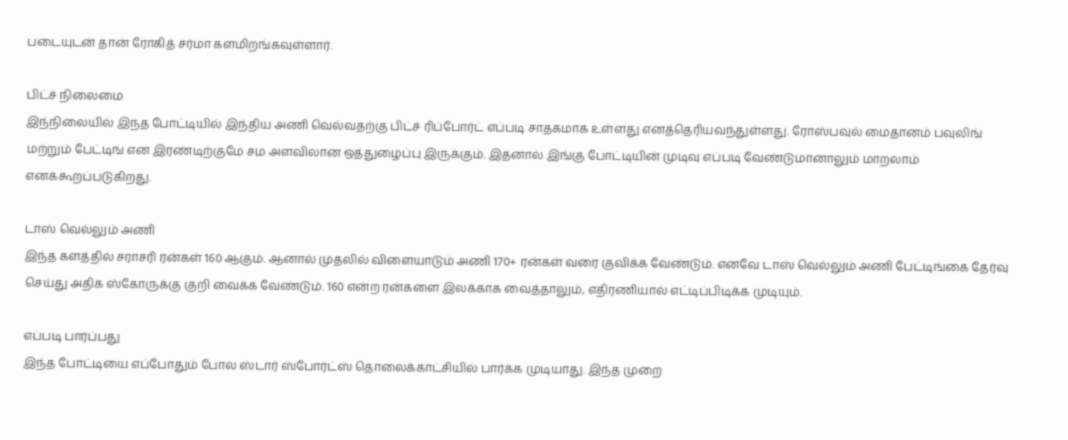படையுடன் தான் ரோகித் சர்மா களமிறங்கவுள்ளார்.

பிட்ச் நிலைமை
இந்நிலையில் இந்த போட்டியில் இந்திய அணி வெல்வதற்கு பிட்ச் ரிப்போர்ட் எப்படி சாதகமாக உள்ளது எனத்தெரியவந்துள்ளது. ரோஸ்பவுல் மைதானம் பவுலிங் மற்றும் பேட்டிங் என இரண்டிற்குமே சம அளவிலான ஒத்துழைப்பு இருக்கும். இதனால் இங்கு போட்டியின் முடிவு எப்படி வேண்டுமானாலும் மாறலாம் எனக்கூறப்படுகிறது.

டாஸ் வெல்லும் அணி
இந்த களத்தில் சராசரி ரன்கள் 160 ஆகும். ஆனால் முதலில் விளையாடும் அணி 170+ ரன்கள் வரை குவிக்க வேண்டும். எனவே டாஸ் வெல்லும் அணி பேட்டிங்கை தேர்வு செய்து அதிக ஸ்கோருக்கு குறி வைக்க வேண்டும். 160 என்ற ரன்களை இலக்காக வைத்தாலும், எதிரணியால் எட்டிப்பிடிக்க முடியும்.

எப்படி பார்ப்பது
இந்த போட்டியை எப்போதும் போல ஸ்டார் ஸ்போர்ட்ஸ் தொலைக்காட்சியில் பார்க்க முடியாது. இந்த முறை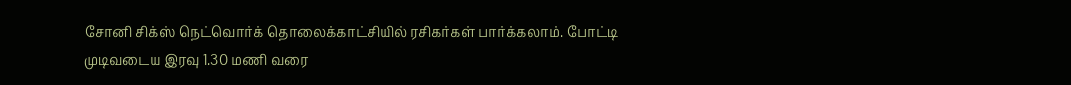சோனி சிக்ஸ் நெட்வொர்க் தொலைக்காட்சியில் ரசிகர்கள் பார்க்கலாம். போட்டி முடிவடைய இரவு 1.30 மணி வரை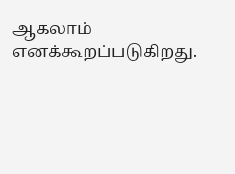ஆகலாம் எனக்கூறப்படுகிறது.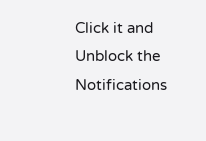Click it and Unblock the Notifications